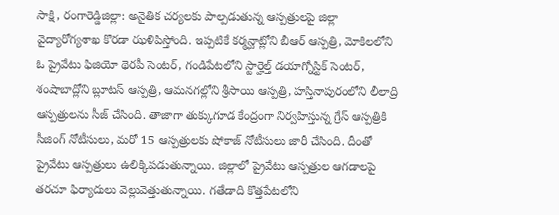సాక్షి, రంగారెడ్డిజిల్లా: అనైతిక చర్యలకు పాల్పడుతున్న ఆస్పత్రులపై జిల్లా వైద్యారోగ్యశాఖ కొరడా ఝళిపిస్తోంది. ఇప్పటికే కర్మన్ఘాట్లోని బీఆర్ ఆస్పత్రి, మోకిలలోని ఓ ప్రైవేటు ఫిజియో థెరపీ సెంటర్, గండిపేటలోని స్టార్హెల్త్ డయాగ్నోస్టిక్ సెంటర్, శంషాబాద్లోని బ్లూటస్ ఆస్పత్రి, ఆమనగల్లోని శ్రీసాయి ఆస్పత్రి, హస్తినాపురంలోని లీలాద్రి ఆస్పత్రులను సీజ్ చేసింది. తాజాగా తుక్కుగూడ కేంద్రంగా నిర్వహిస్తున్న గ్రేస్ ఆస్పత్రికి సీజింగ్ నోటీసులు, మరో 15 ఆస్పత్రులకు షోకాజ్ నోటీసులు జారీ చేసింది. దీంతో ప్రైవేటు ఆస్పత్రులు ఉలిక్కిపడుతున్నాయి. జిల్లాలో ప్రైవేటు ఆస్పత్రుల ఆగడాలపై తరచూ ఫిర్యాదులు వెల్లువెత్తుతున్నాయి. గతేడాది కొత్తపేటలోని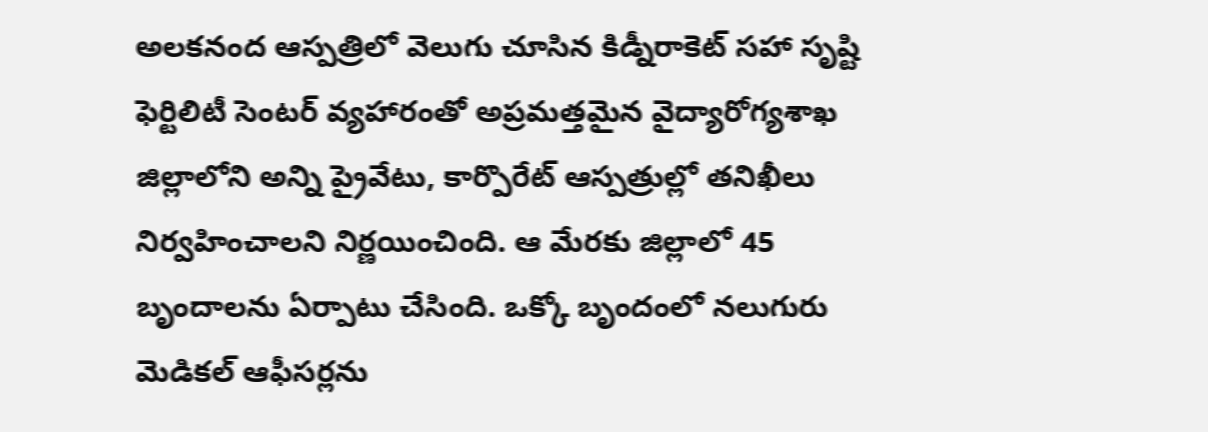అలకనంద ఆస్పత్రిలో వెలుగు చూసిన కిడ్నీరాకెట్ సహా సృష్టి ఫెర్టిలిటీ సెంటర్ వ్యహారంతో అప్రమత్తమైన వైద్యారోగ్యశాఖ జిల్లాలోని అన్ని ప్రైవేటు, కార్పొరేట్ ఆస్పత్రుల్లో తనిఖీలు నిర్వహించాలని నిర్ణయించింది. ఆ మేరకు జిల్లాలో 45 బృందాలను ఏర్పాటు చేసింది. ఒక్కో బృందంలో నలుగురు మెడికల్ ఆఫీసర్లను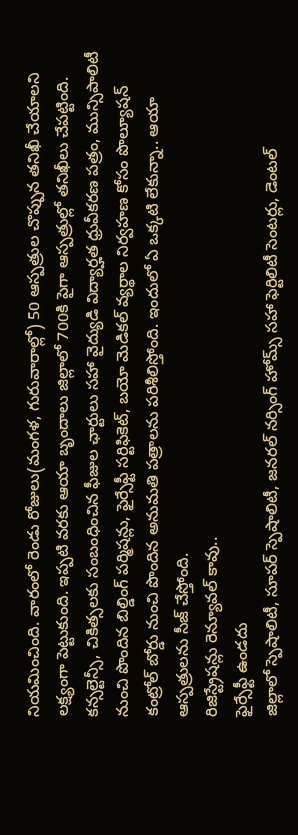నియమించింది. వారంలో రెండు రోజులు(మంగళ, గురువారాల్లో) 50 ఆస్పత్రుల చొప్పున తనిఖీ చేయాలని లక్ష్యంగా పెట్టుకుంది. ఇప్పటి వరకు ఆయా బృందాలు జిల్లాలో 700కి పైగా ఆస్పత్రుల్లో తనిఖీలు చేపట్టింది. కన్సల్టెన్సీ, చికిత్సలకు సంబంధించిన ఫీజుల ఛార్టులు సహా వైద్యుడి విద్యార్హత ధ్రువీకరణ పత్రం, మున్సిపాలిటీ నుంచి పొందిన బిల్డింగ్ పర్మిషన్లు, ఫైర్సేఫ్టీ సర్టిఫికెట్, బయో మెడికల్ వ్యర్థాల నిర్వహణ కోసం పొల్యూషన్ కంట్రోల్ బోర్డు నుంచి పొందిన అనుమతి పత్రాలను పరిశీలిస్తోంది. ఇందులో ఏ ఒక్కటి లేకున్నా.. ఆయా ఆస్పత్రులను సీజ్ చేస్తోంది.
రిజిస్ట్రేషన్లు రెన్యూవల్ కావు..
ఫైర్సేఫ్టీ ఉండదు
జిల్లాలో స్పెషాలిటీ, సూపర్ స్పెషాలిటీ, జనరల్ నర్సింగ్ హోమ్స్ సహా ఫెర్టిలిటీ సెంటర్లు, డెంటల్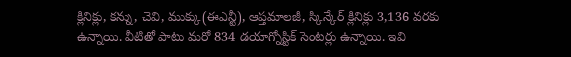క్లినిక్లు, కన్ను, చెవి, ముక్కు(ఈఎన్టీ), ఆప్తమాలజీ, స్కిన్కేర్ క్లినిక్లు 3,136 వరకు ఉన్నాయి. వీటితో పాటు మరో 834 డయాగ్నోస్టిక్ సెంటర్లు ఉన్నాయి. ఇవి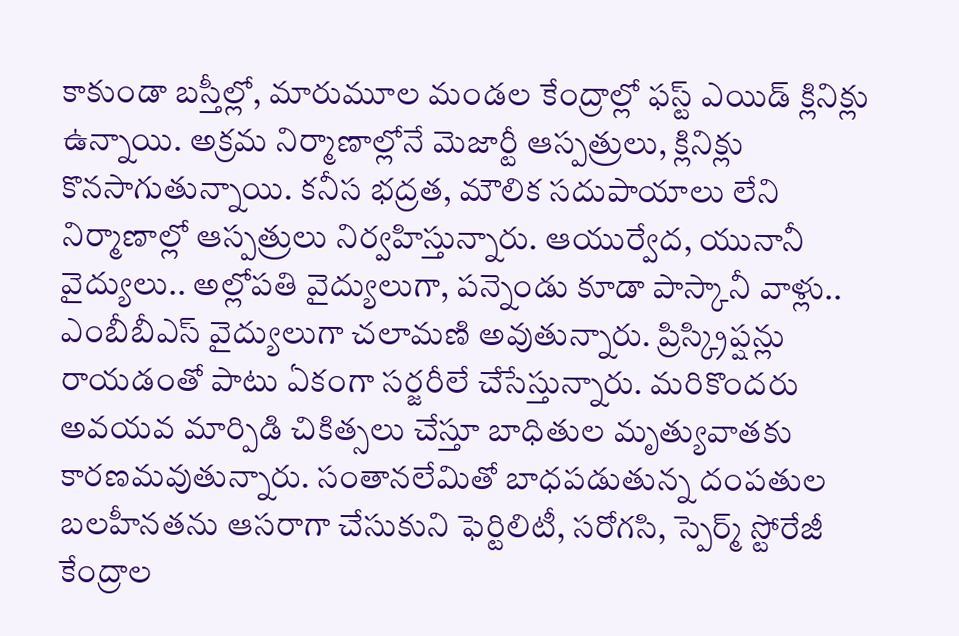కాకుండా బస్తీల్లో, మారుమూల మండల కేంద్రాల్లో ఫస్ట్ ఎయిడ్ క్లినిక్లు ఉన్నాయి. అక్రమ నిర్మాణాల్లోనే మెజార్టీ ఆస్పత్రులు, క్లినిక్లు కొనసాగుతున్నాయి. కనీస భద్రత, మౌలిక సదుపాయాలు లేని నిర్మాణాల్లో ఆస్పత్రులు నిర్వహిస్తున్నారు. ఆయుర్వేద, యునానీ వైద్యులు.. అల్లోపతి వైద్యులుగా, పన్నెండు కూడా పాస్కానీ వాళ్లు.. ఎంబీబీఎస్ వైద్యులుగా చలామణి అవుతున్నారు. ప్రిస్క్రిప్షన్లు రాయడంతో పాటు ఏకంగా సర్జరీలే చేసేస్తున్నారు. మరికొందరు అవయవ మార్పిడి చికిత్సలు చేస్తూ బాధితుల మృత్యువాతకు కారణమవుతున్నారు. సంతానలేమితో బాధపడుతున్న దంపతుల బలహీనతను ఆసరాగా చేసుకుని ఫెర్టిలిటీ, సరోగసి, స్పెర్మ్ స్టోరేజీ కేంద్రాల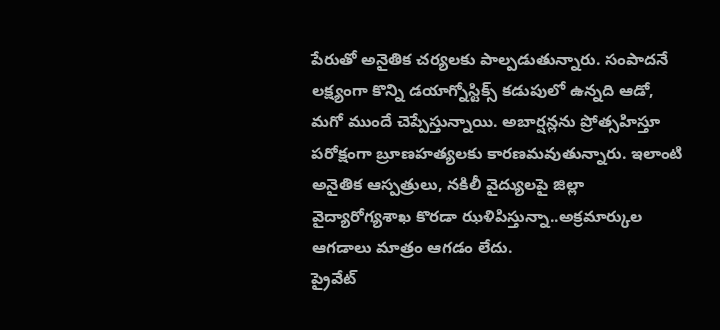పేరుతో అనైతిక చర్యలకు పాల్పడుతున్నారు. సంపాదనే లక్ష్యంగా కొన్ని డయాగ్నోస్టిక్స్ కడుపులో ఉన్నది ఆడో, మగో ముందే చెప్పేస్తున్నాయి. అబార్షన్లను ప్రోత్సహిస్తూ పరోక్షంగా బ్రూణహత్యలకు కారణమవుతున్నారు. ఇలాంటి అనైతిక ఆస్పత్రులు, నకిలీ వైద్యులపై జిల్లా వైద్యారోగ్యశాఖ కొరడా ఝళిపిస్తున్నా..అక్రమార్కుల ఆగడాలు మాత్రం ఆగడం లేదు.
ప్రైవేట్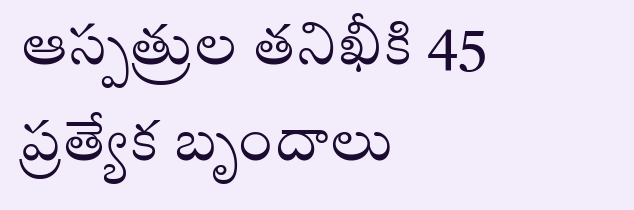ఆస్పత్రుల తనిఖీకి 45 ప్రత్యేక బృందాలు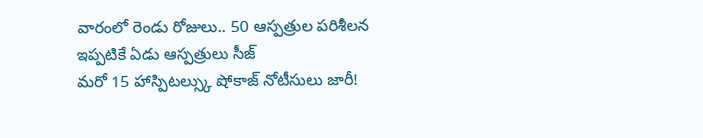వారంలో రెండు రోజులు.. 50 ఆస్పత్రుల పరిశీలన
ఇప్పటికే ఏడు ఆస్పత్రులు సీజ్
మరో 15 హాస్పిటల్స్కు షోకాజ్ నోటీసులు జారీ!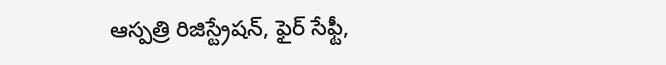ఆస్పత్రి రిజిస్ట్రేషన్, ఫైర్ సేఫ్టీ,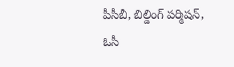పీసీబీ, బిల్డింగ్ పర్మిషన్, ఓసీ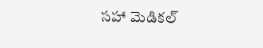సహా మెడికల్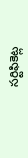సర్టిఫికెట్ల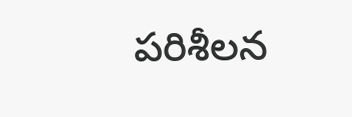పరిశీలన